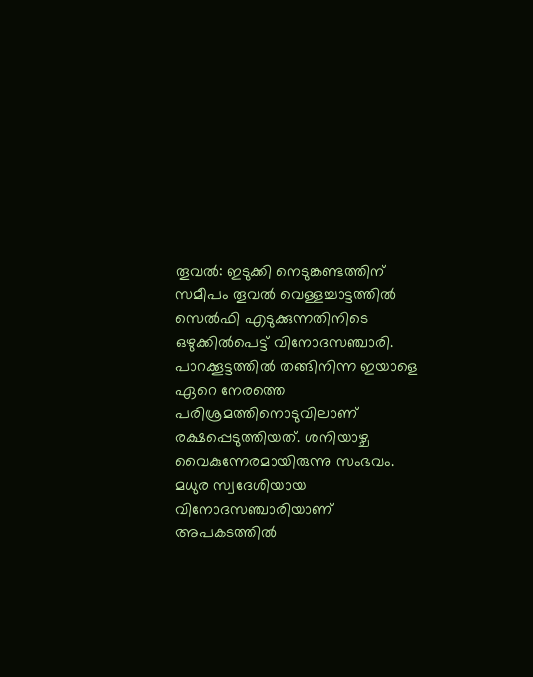തൂവല്‍: ഇടുക്കി നെടുങ്കണ്ടത്തിന് സമീപം തൂവല്‍ വെള്ളച്ചാട്ടത്തില്‍ സെല്‍ഫി എടുക്കുന്നതിനിടെ ഒഴുക്കില്‍പെട്ട് വിനോദസഞ്ചാരി. പാറക്കൂട്ടത്തില്‍ തങ്ങിനിന്ന ഇയാളെ ഏറെ നേരത്തെ പരിശ്രമത്തിനൊടുവിലാണ് രക്ഷപ്പെടുത്തിയത്. ശനിയാഴ്ച വൈകുന്നേരമായിരുന്നു സംഭവം. മധുര സ്വദേശിയായ വിനോദസഞ്ചാരിയാണ് അപകടത്തില്‍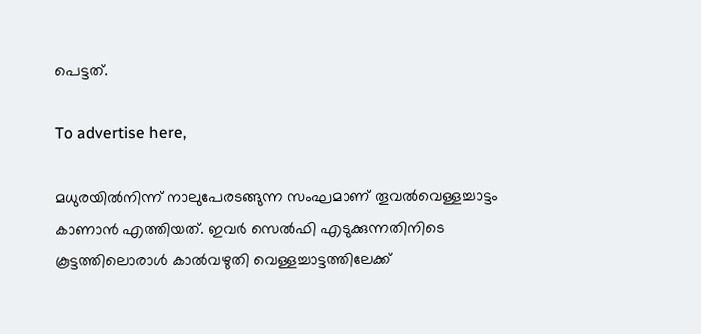പെട്ടത്.

To advertise here,

മധുരയില്‍നിന്ന് നാലുപേരടങ്ങുന്ന സംഘമാണ് തൂവല്‍വെള്ളച്ചാട്ടം കാണാന്‍ എത്തിയത്. ഇവര്‍ സെല്‍ഫി എടുക്കുന്നതിനിടെ കൂട്ടത്തിലൊരാള്‍ കാല്‍വഴുതി വെള്ളച്ചാട്ടത്തിലേക്ക്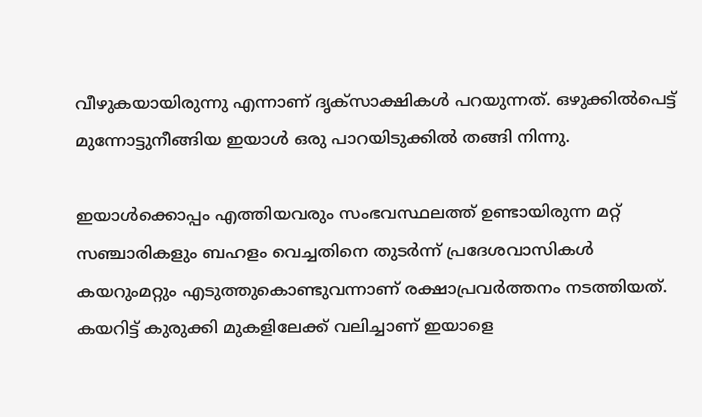വീഴുകയായിരുന്നു എന്നാണ് ദൃക്‌സാക്ഷികള്‍ പറയുന്നത്. ഒഴുക്കില്‍പെട്ട് മുന്നോട്ടുനീങ്ങിയ ഇയാള്‍ ഒരു പാറയിടുക്കില്‍ തങ്ങി നിന്നു.

ഇയാള്‍ക്കൊപ്പം എത്തിയവരും സംഭവസ്ഥലത്ത് ഉണ്ടായിരുന്ന മറ്റ് സഞ്ചാരികളും ബഹളം വെച്ചതിനെ തുടര്‍ന്ന് പ്രദേശവാസികള്‍ കയറുംമറ്റും എടുത്തുകൊണ്ടുവന്നാണ് രക്ഷാപ്രവര്‍ത്തനം നടത്തിയത്. കയറിട്ട് കുരുക്കി മുകളിലേക്ക് വലിച്ചാണ് ഇയാളെ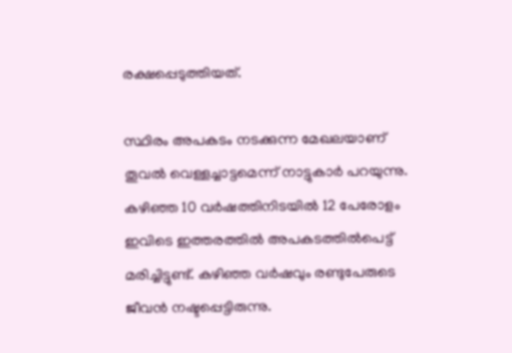രക്ഷപ്പെടുത്തിയത്.

സ്ഥിരം അപകടം നടക്കുന്ന മേഖലയാണ് തൂവല്‍ വെള്ളച്ചാട്ടമെന്ന് നാട്ടുകാര്‍ പറയുന്നു. കഴിഞ്ഞ 10 വര്‍ഷത്തിനിടയില്‍ 12 പേരോളം ഇവിടെ ഇത്തരത്തില്‍ അപകടത്തില്‍പെട്ട് മരിച്ചിട്ടുണ്ട്. കഴിഞ്ഞ വര്‍ഷവും രണ്ടുപേരുടെ ജീവന്‍ നഷ്ടപ്പെട്ടിരുന്നു.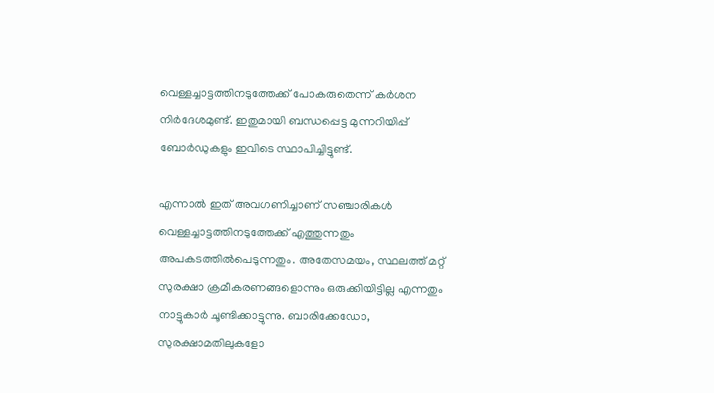വെള്ളച്ചാട്ടത്തിനടുത്തേക്ക് പോകരുതെന്ന് കര്‍ശന നിര്‍ദേശമുണ്ട്. ഇതുമായി ബന്ധപ്പെട്ട മുന്നറിയിപ്പ് ബോര്‍ഡുകളും ഇവിടെ സ്ഥാപിച്ചിട്ടുണ്ട്.

എന്നാല്‍ ഇത് അവഗണിച്ചാണ് സഞ്ചാരികള്‍ വെള്ളച്ചാട്ടത്തിനടുത്തേക്ക് എത്തുന്നതും അപകടത്തില്‍പെടുന്നതും. അതേസമയം, സ്ഥലത്ത് മറ്റ് സുരക്ഷാ ക്രമീകരണങ്ങളൊന്നും ഒരുക്കിയിട്ടില്ല എന്നതും നാട്ടുകാര്‍ ചൂണ്ടിക്കാട്ടുന്നു. ബാരിക്കേഡോ, സുരക്ഷാമതിലുകളോ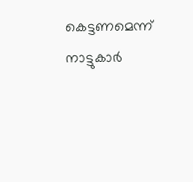കെട്ടണമെന്ന് നാട്ടുകാര്‍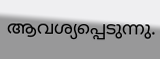ആവശ്യപ്പെടുന്നു.